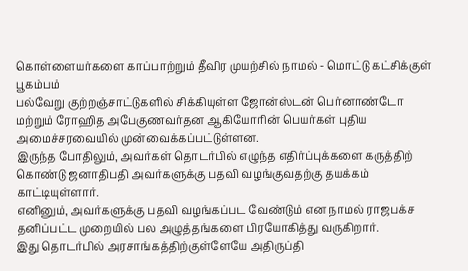கொள்ளையர்களை காப்பாற்றும் தீவிர முயற்சில் நாமல் - மொட்டு கட்சிக்குள் பூகம்பம்
பல்வேறு குற்றஞ்சாட்டுகளில் சிக்கியுள்ள ஜோன்ஸ்டன் பெர்னாண்டோ மற்றும் ரோஹித அபேகுணவர்தன ஆகியோரின் பெயர்கள் புதிய அமைச்சரவையில் முன்வைக்கப்பட்டுள்ளன.
இருந்த போதிலும், அவர்கள் தொடர்பில் எழுந்த எதிர்ப்புக்களை கருத்திற் கொண்டு ஜனாதிபதி அவர்களுக்கு பதவி வழங்குவதற்கு தயக்கம் காட்டியுள்ளார்.
எனினும், அவர்களுக்கு பதவி வழங்கப்பட வேண்டும் என நாமல் ராஜபக்ச தனிப்பட்ட முறையில் பல அழுத்தங்களை பிரயோகித்து வருகிறார்.
இது தொடர்பில் அரசாங்கத்திற்குள்ளேயே அதிருப்தி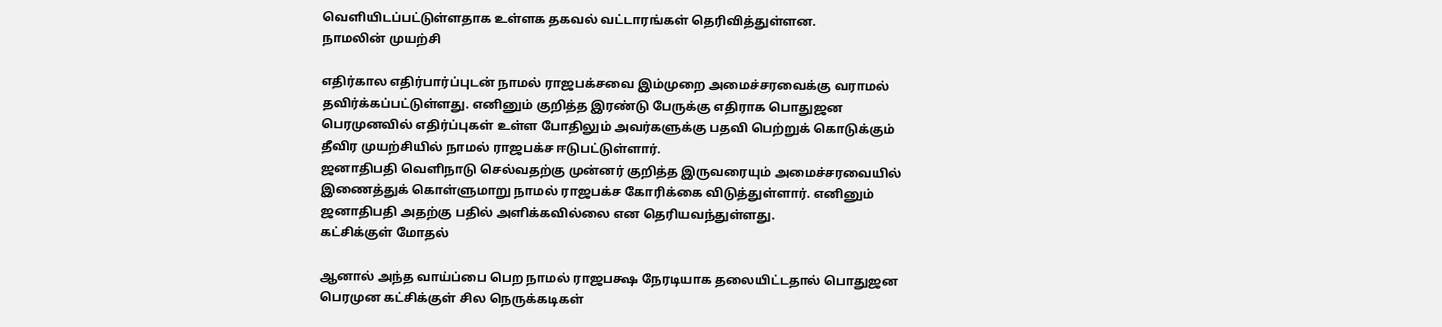வெளியிடப்பட்டுள்ளதாக உள்ளக தகவல் வட்டாரங்கள் தெரிவித்துள்ளன.
நாமலின் முயற்சி

எதிர்கால எதிர்பார்ப்புடன் நாமல் ராஜபக்சவை இம்முறை அமைச்சரவைக்கு வராமல் தவிர்க்கப்பட்டுள்ளது. எனினும் குறித்த இரண்டு பேருக்கு எதிராக பொதுஜன பெரமுனவில் எதிர்ப்புகள் உள்ள போதிலும் அவர்களுக்கு பதவி பெற்றுக் கொடுக்கும் தீவிர முயற்சியில் நாமல் ராஜபக்ச ஈடுபட்டுள்ளார்.
ஜனாதிபதி வெளிநாடு செல்வதற்கு முன்னர் குறித்த இருவரையும் அமைச்சரவையில் இணைத்துக் கொள்ளுமாறு நாமல் ராஜபக்ச கோரிக்கை விடுத்துள்ளார். எனினும் ஜனாதிபதி அதற்கு பதில் அளிக்கவில்லை என தெரியவந்துள்ளது.
கட்சிக்குள் மோதல்

ஆனால் அந்த வாய்ப்பை பெற நாமல் ராஜபக்ஷ நேரடியாக தலையிட்டதால் பொதுஜன பெரமுன கட்சிக்குள் சில நெருக்கடிகள்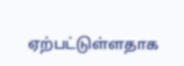ஏற்பட்டுள்ளதாக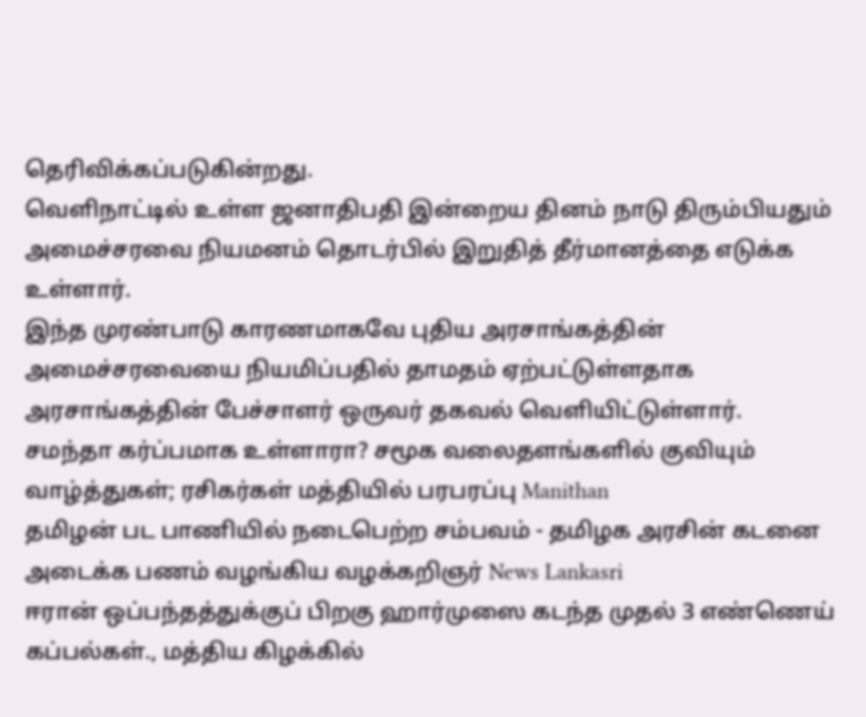தெரிவிக்கப்படுகின்றது.
வெளிநாட்டில் உள்ள ஜனாதிபதி இன்றைய தினம் நாடு திரும்பியதும் அமைச்சரவை நியமனம் தொடர்பில் இறுதித் தீர்மானத்தை எடுக்க உள்ளார்.
இந்த முரண்பாடு காரணமாகவே புதிய அரசாங்கத்தின் அமைச்சரவையை நியமிப்பதில் தாமதம் ஏற்பட்டுள்ளதாக அரசாங்கத்தின் பேச்சாளர் ஒருவர் தகவல் வெளியிட்டுள்ளார்.
சமந்தா கர்ப்பமாக உள்ளாரா? சமூக வலைதளங்களில் குவியும் வாழ்த்துகள்; ரசிகர்கள் மத்தியில் பரபரப்பு Manithan
தமிழன் பட பாணியில் நடைபெற்ற சம்பவம் - தமிழக அரசின் கடனை அடைக்க பணம் வழங்கிய வழக்கறிஞர் News Lankasri
ஈரான் ஒப்பந்தத்துக்குப் பிறகு ஹார்முஸை கடந்த முதல் 3 எண்ணெய் கப்பல்கள்., மத்திய கிழக்கில்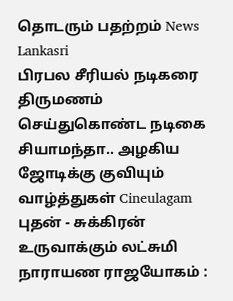தொடரும் பதற்றம் News Lankasri
பிரபல சீரியல் நடிகரை திருமணம் செய்துகொண்ட நடிகை சியாமந்தா.. அழகிய ஜோடிக்கு குவியும் வாழ்த்துகள் Cineulagam
புதன் - சுக்கிரன் உருவாக்கும் லட்சுமி நாராயண ராஜயோகம் :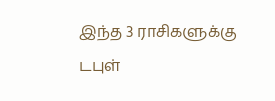இந்த 3 ராசிகளுக்கு டபுள்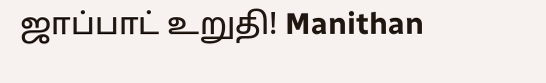ஜாப்பாட் உறுதி! Manithan